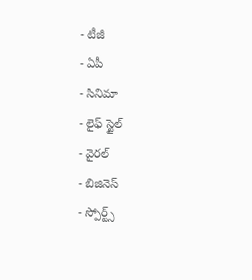- టీజీ
- ఏపీ
- సినిమా
- లైఫ్ స్టైల్
- వైరల్
- బిజినెస్
- స్పోర్ట్స్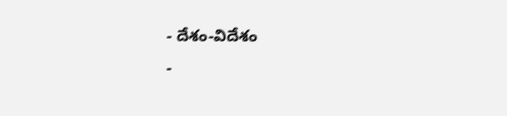- దేశం-విదేశం
-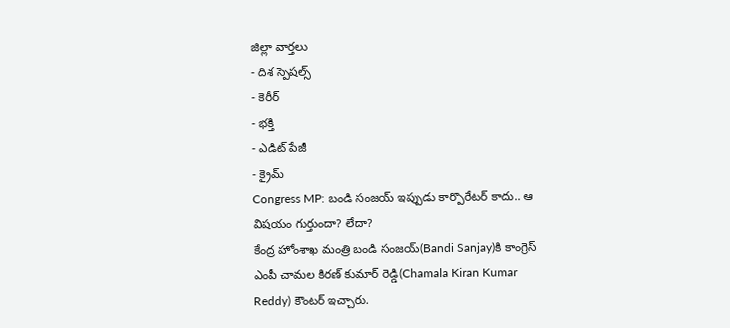జిల్లా వార్తలు
- దిశ స్పెషల్స్
- కెరీర్
- భక్తి
- ఎడిట్ పేజీ
- క్రైమ్
Congress MP: బండి సంజయ్ ఇప్పుడు కార్పొరేటర్ కాదు.. ఆ విషయం గుర్తుందా? లేదా?
కేంద్ర హోంశాఖ మంత్రి బండి సంజయ్(Bandi Sanjay)కి కాంగ్రెస్ ఎంపీ చామల కిరణ్ కుమార్ రెడ్డి(Chamala Kiran Kumar Reddy) కౌంటర్ ఇచ్చారు.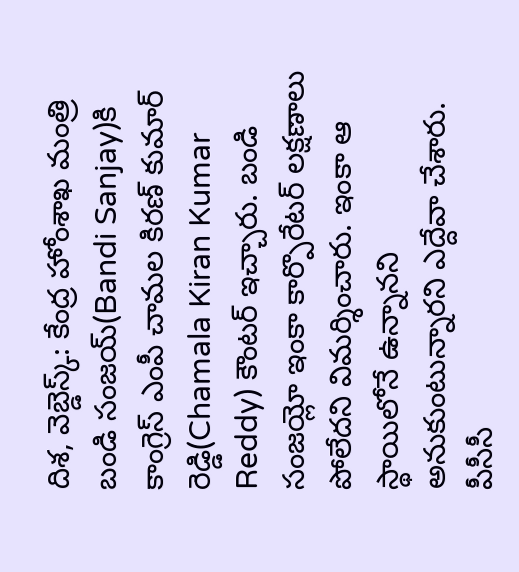దిశ, వెబ్డెస్క్: కేంద్ర హోంశాఖ మంత్రి బండి సంజయ్(Bandi Sanjay)కి కాంగ్రెస్ ఎంపీ చామల కిరణ్ కుమార్ రెడ్డి(Chamala Kiran Kumar Reddy) కౌంటర్ ఇచ్చారు. బండి సంజయ్లో ఇంకా కార్పొరేటర్ లక్షణాలు పోలేదని విమర్శించారు. ఇంకా ఆ స్థాయిలోనే ఉన్నానని అనుకుంటున్నారని ఎద్దేవా చేశారు. పీసీసీ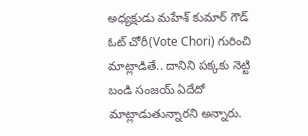అధ్యక్షుడు మహేశ్ కుమార్ గౌడ్ ఓట్ చోరీ(Vote Chori) గురించి మాట్లాడితే.. దానిని పక్కకు నెట్టి బండి సంజయ్ ఏదేదో మాట్లాడుతున్నారని అన్నారు.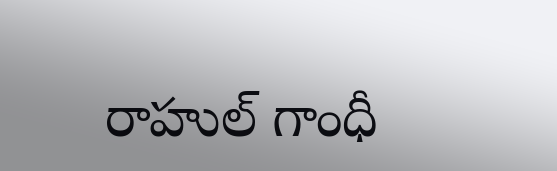రాహుల్ గాంధీ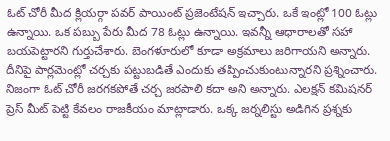ఓట్ చోరీ మీద క్లియర్గా పవర్ పాయింట్ ప్రజెంటేషన్ ఇచ్చారు. ఒకే ఇంట్లో 100 ఓట్లు ఉన్నాయి. ఒక పబ్బు పేరు మీద 78 ఓట్లు ఉన్నాయి. ఇవన్నీ ఆధారాలతో సహా బయపెట్టారని గుర్తుచేశారు. బెంగళూరులో కూడా అక్రమాలు జరిగాయని అన్నారు. దీనిపై పార్లమెంట్లో చర్చకు పట్టుబడితే ఎందుకు తప్పించుకుంటున్నారని ప్రశ్నించారు. నిజంగా ఓట్ చోరీ జరగకపోతే చర్చ జరపాలి కదా అని అన్నారు. ఎలక్షన్ కమిషనర్ ప్రెస్ మీట్ పెట్టి కేవలం రాజకీయం మాట్లాడారు. ఒక్క జర్నలిస్టు అడిగిన ప్రశ్నకు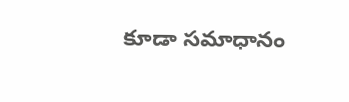కూడా సమాధానం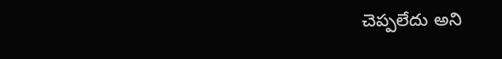చెప్పలేదు అని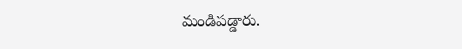మండిపడ్డారు.